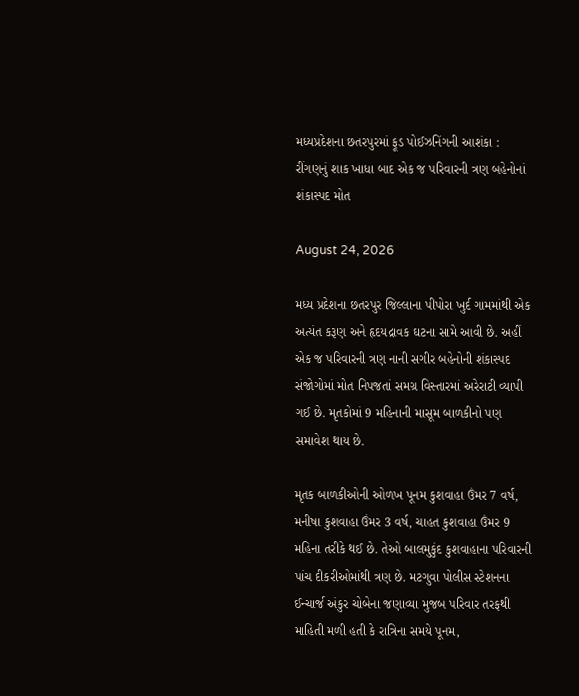મધ્યપ્રદેશના છતરપુરમાં ફૂડ પોઈઝનિંગની આશંકા : રીંગણનું શાક ખાધા બાદ એક જ પરિવારની ત્રણ બહેનોનાં શંકાસ્પદ મોત

August 24, 2026

મધ્ય પ્રદેશના છતરપુર જિલ્લાના પીપોરા ખુર્દ ગામમાંથી એક અત્યંત કરૂણ અને હૃદયદ્રાવક ઘટના સામે આવી છે. અહીં એક જ પરિવારની ત્રણ નાની સગીર બહેનોની શંકાસ્પદ સંજોગોમાં મોત નિપજતાં સમગ્ર વિસ્તારમાં અરેરાટી વ્યાપી ગઈ છે. મૃતકોમાં 9 મહિનાની માસૂમ બાળકીનો પણ સમાવેશ થાય છે.

મૃતક બાળકીઓની ઓળખ પૂનમ કુશવાહા ઉંમર 7 વર્ષ, મનીષા કુશવાહા ઉંમર 3 વર્ષ, ચાહત કુશવાહા ઉંમર 9 મહિના તરીકે થઈ છે. તેઓ બાલમુકુંદ કુશવાહાના પરિવારની પાંચ દીકરીઓમાંથી ત્રણ છે. મટગુવા પોલીસ સ્ટેશનના ઈન્ચાર્જ અંકુર ચોબેના જણાવ્યા મુજબ પરિવાર તરફથી માહિતી મળી હતી કે રાત્રિના સમયે પૂનમ,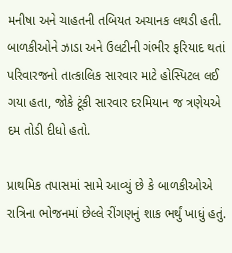મનીષા અને ચાહતની તબિયત અચાનક લથડી હતી. બાળકીઓને ઝાડા અને ઉલટીની ગંભીર ફરિયાદ થતાં પરિવારજનો તાત્કાલિક સારવાર માટે હોસ્પિટલ લઈ ગયા હતા, જોકે ટૂંકી સારવાર દરમિયાન જ ત્રણેયએ દમ તોડી દીધો હતો.

પ્રાથમિક તપાસમાં સામે આવ્યું છે કે બાળકીઓએ રાત્રિના ભોજનમાં છેલ્લે રીંગણનું શાક ભર્થું ખાધું હતું.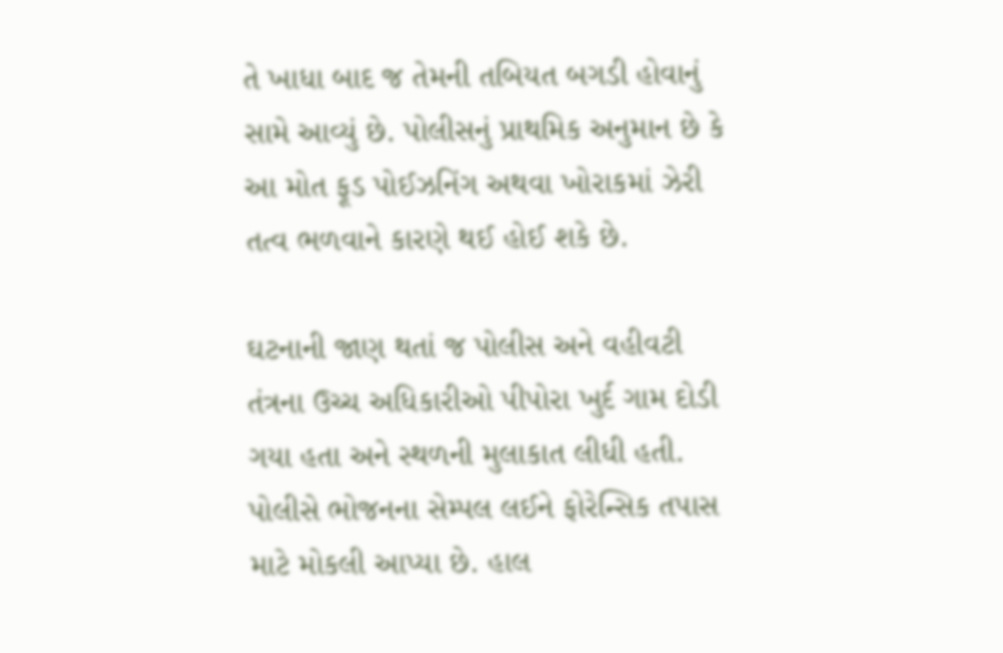તે ખાધા બાદ જ તેમની તબિયત બગડી હોવાનું સામે આવ્યું છે. પોલીસનું પ્રાથમિક અનુમાન છે કે આ મોત ફૂડ પોઈઝનિંગ અથવા ખોરાકમાં ઝેરી તત્વ ભળવાને કારણે થઈ હોઈ શકે છે.

ઘટનાની જાણ થતાં જ પોલીસ અને વહીવટી તંત્રના ઉચ્ચ અધિકારીઓ પીપોરા ખુર્દ ગામ દોડી ગયા હતા અને સ્થળની મુલાકાત લીધી હતી. પોલીસે ભોજનના સેમ્પલ લઈને ફોરેન્સિક તપાસ માટે મોકલી આપ્યા છે. હાલ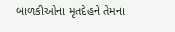બાળકીઓના મૃતદેહને તેમના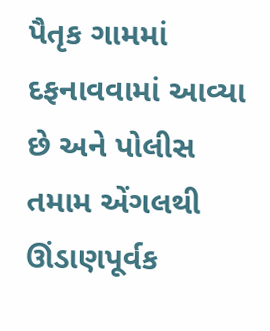પૈતૃક ગામમાં દફનાવવામાં આવ્યા છે અને પોલીસ તમામ એંગલથી ઊંડાણપૂર્વક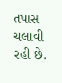તપાસ ચલાવી રહી છે.